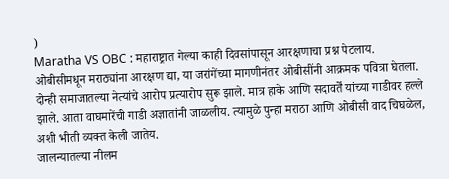)
Maratha VS OBC : महाराष्ट्रात गेल्या काही दिवसांपासून आरक्षणाचा प्रश्न पेटलाय. ओबीसीमधून मराठ्यांना आरक्षण द्या, या जरांगेंच्या मागणीनंतर ओबीसींनी आक्रमक पवित्रा घेतला. दोन्ही समाजातल्या नेत्यांचे आरोप प्रत्यारोप सुरू झाले. मात्र हाके आणि सदावर्तें यांच्या गाडीवर हल्ले झाले. आता वाघमारेंची गाडी अज्ञातांनी जाळलीय. त्यामुळे पुन्हा मराठा आणि ओबीसी वाद चिघळेल, अशी भीती व्यक्त केली जातेय.
जालन्यातल्या नीलम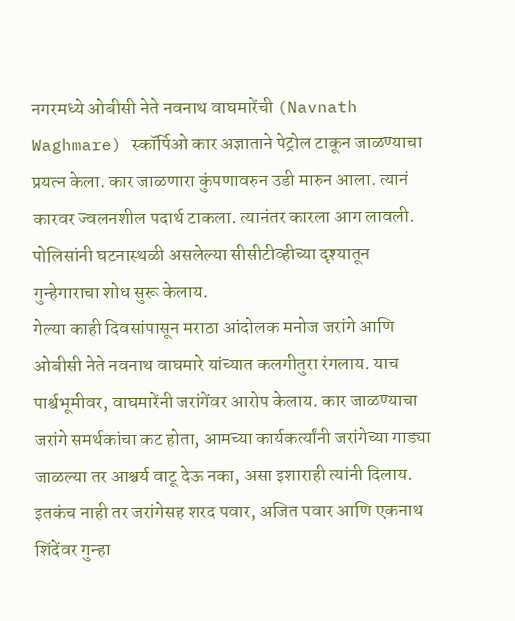नगरमध्ये ओबीसी नेते नवनाथ वाघमारेंची (Navnath Waghmare) स्कॉर्पिओ कार अज्ञाताने पेट्रोल टाकून जाळण्याचा प्रयत्न केला. कार जाळणारा कुंपणावरुन उडी मारुन आला. त्यानं कारवर ज्वलनशील पदार्थ टाकला. त्यानंतर कारला आग लावली. पोलिसांनी घटनास्थळी असलेल्या सीसीटीव्हीच्या दृश्यातून गुन्हेगाराचा शोध सुरू केलाय.
गेल्या काही दिवसांपासून मराठा आंदोलक मनोज जरांगे आणि ओबीसी नेते नवनाथ वाघमारे यांच्यात कलगीतुरा रंगलाय. याच पार्श्वभूमीवर, वाघमारेंनी जरांगेंवर आरोप केलाय. कार जाळण्याचा जरांगे समर्थकांचा कट होता, आमच्या कार्यकर्त्यांनी जरांगेच्या गाड्या जाळल्या तर आश्चर्य वाटू देऊ नका, असा इशाराही त्यांनी दिलाय. इतकंच नाही तर जरांगेसह शरद पवार, अजित पवार आणि एकनाथ शिंदेंवर गुन्हा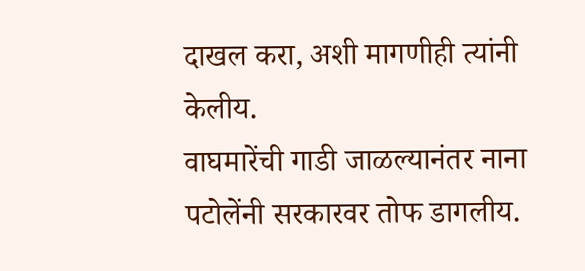दाखल करा, अशी मागणीही त्यांनी केलीय.
वाघमारेंची गाडी जाळल्यानंतर नाना पटोलेंनी सरकारवर तोफ डागलीय.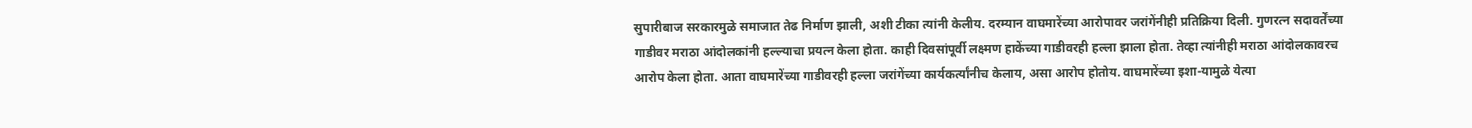सुपारीबाज सरकारमुळे समाजात तेढ निर्माण झाली, अशी टीका त्यांनी केलीय. दरम्यान वाघमारेंच्या आरोपावर जरांगेंनीही प्रतिक्रिया दिली. गुणरत्न सदावर्तेंच्या गाडीवर मराठा आंदोलकांनी हल्ल्याचा प्रयत्न केला होता. काही दिवसांपूर्वी लक्ष्मण हाकेंच्या गाडीवरही हल्ला झाला होता. तेव्हा त्यांनीही मराठा आंदोलकावरच आरोप केला होता. आता वाघमारेंच्या गाडीवरही हल्ला जरांगेंच्या कार्यकर्त्यांनीच केलाय, असा आरोप होतोय. वाघमारेंच्या इशा-यामुळे येत्या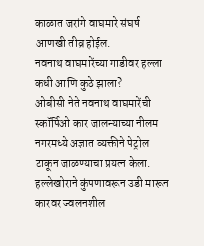काळात जरांगे वाघमारे संघर्ष आणखी तीव्र होईल.
नवनाथ वाघमारेंच्या गाडीवर हल्ला कधी आणि कुठे झाला?
ओबीसी नेते नवनाथ वाघमारेंची स्कॉर्पिओ कार जालन्याच्या नीलम नगरमध्ये अज्ञात व्यक्तीने पेट्रोल टाकून जाळण्याचा प्रयत्न केला. हल्लेखोराने कुंपणावरून उडी मारून कारवर ज्वलनशील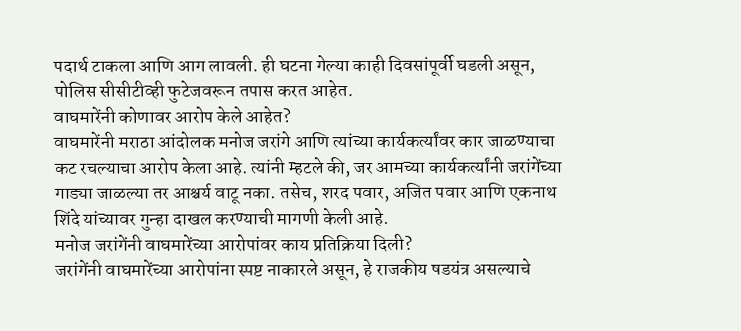पदार्थ टाकला आणि आग लावली. ही घटना गेल्या काही दिवसांपूर्वी घडली असून, पोलिस सीसीटीव्ही फुटेजवरून तपास करत आहेत.
वाघमारेंनी कोणावर आरोप केले आहेत?
वाघमारेंनी मराठा आंदोलक मनोज जरांगे आणि त्यांच्या कार्यकर्त्यांवर कार जाळण्याचा कट रचल्याचा आरोप केला आहे. त्यांनी म्हटले की, जर आमच्या कार्यकर्त्यांनी जरांगेंच्या गाड्या जाळल्या तर आश्चर्य वाटू नका. तसेच, शरद पवार, अजित पवार आणि एकनाथ शिंदे यांच्यावर गुन्हा दाखल करण्याची मागणी केली आहे.
मनोज जरांगेंनी वाघमारेंच्या आरोपांवर काय प्रतिक्रिया दिली?
जरांगेंनी वाघमारेंच्या आरोपांना स्पष्ट नाकारले असून, हे राजकीय षडयंत्र असल्याचे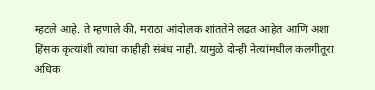म्हटले आहे. ते म्हणाले की, मराठा आंदोलक शांततेने लढत आहेत आणि अशा हिंसक कृत्यांशी त्यांचा काहीही संबंध नाही. यामुळे दोन्ही नेत्यांमधील कलगीतूरा अधिक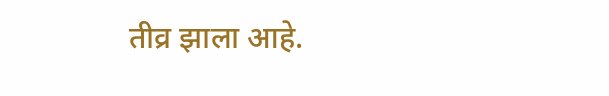तीव्र झाला आहे.